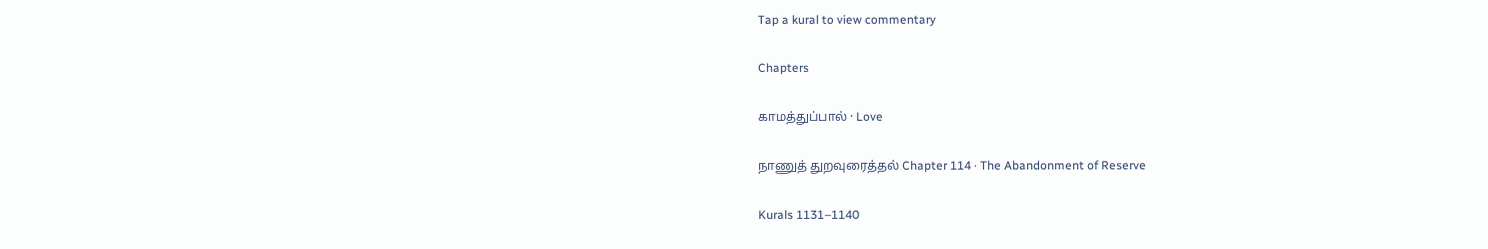Tap a kural to view commentary

Chapters

காமத்துப்பால் · Love

நாணுத் துறவுரைத்தல் Chapter 114 · The Abandonment of Reserve

Kurals 1131–1140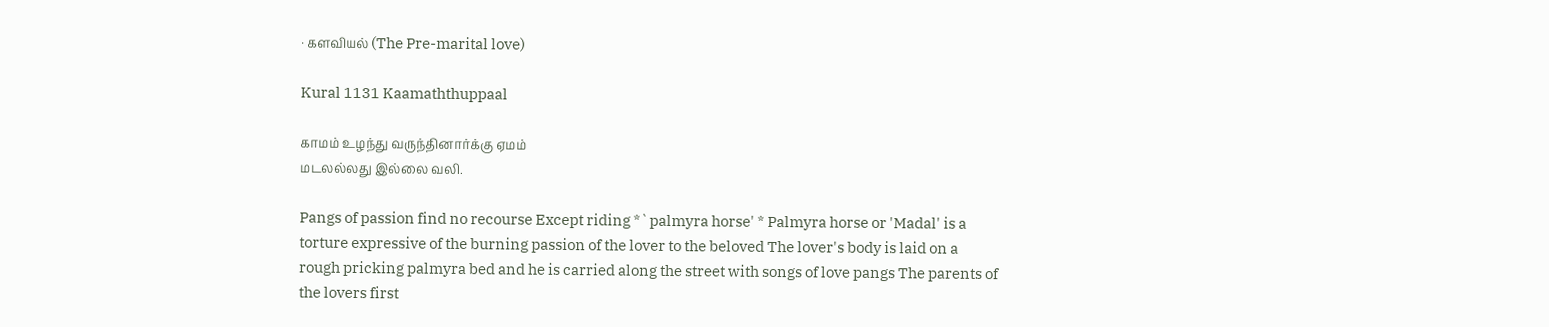· களவியல் (The Pre-marital love)

Kural 1131 Kaamaththuppaal

காமம் உழந்து வருந்தினார்க்கு ஏமம்
மடலல்லது இல்லை வலி.

Pangs of passion find no recourse Except riding *`palmyra horse' * Palmyra horse or 'Madal' is a torture expressive of the burning passion of the lover to the beloved The lover's body is laid on a rough pricking palmyra bed and he is carried along the street with songs of love pangs The parents of the lovers first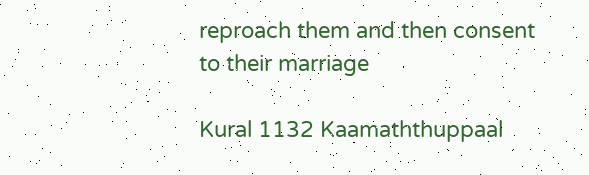reproach them and then consent to their marriage

Kural 1132 Kaamaththuppaal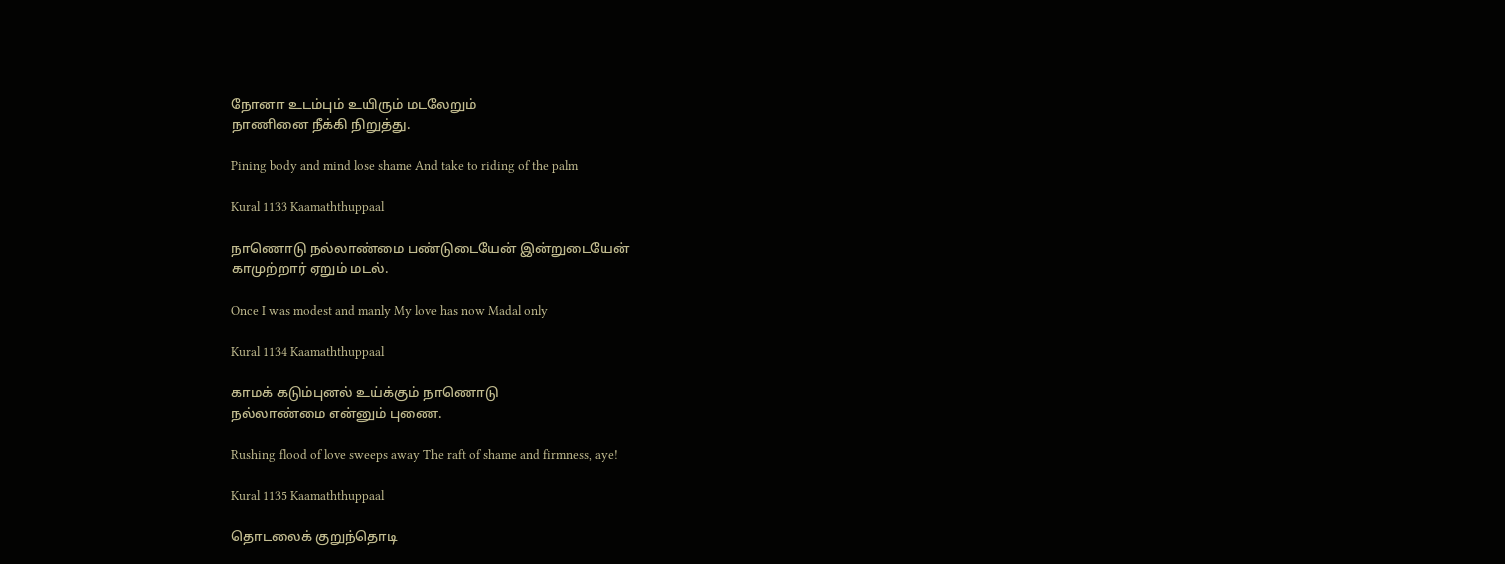நோனா உடம்பும் உயிரும் மடலேறும்
நாணினை நீக்கி நிறுத்து.

Pining body and mind lose shame And take to riding of the palm

Kural 1133 Kaamaththuppaal

நாணொடு நல்லாண்மை பண்டுடையேன் இன்றுடையேன்
காமுற்றார் ஏறும் மடல்.

Once I was modest and manly My love has now Madal only

Kural 1134 Kaamaththuppaal

காமக் கடும்புனல் உய்க்கும் நாணொடு
நல்லாண்மை என்னும் புணை.

Rushing flood of love sweeps away The raft of shame and firmness, aye!

Kural 1135 Kaamaththuppaal

தொடலைக் குறுந்தொடி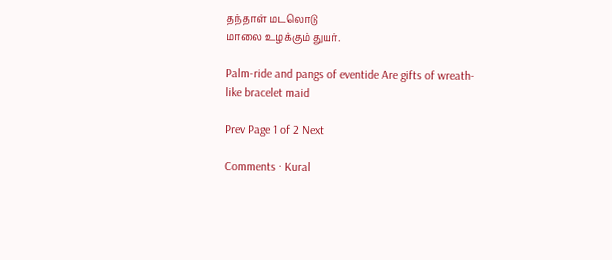தந்தாள் மடலொடு
மாலை உழக்கும் துயர்.

Palm-ride and pangs of eventide Are gifts of wreath-like bracelet maid

Prev Page 1 of 2 Next

Comments · Kural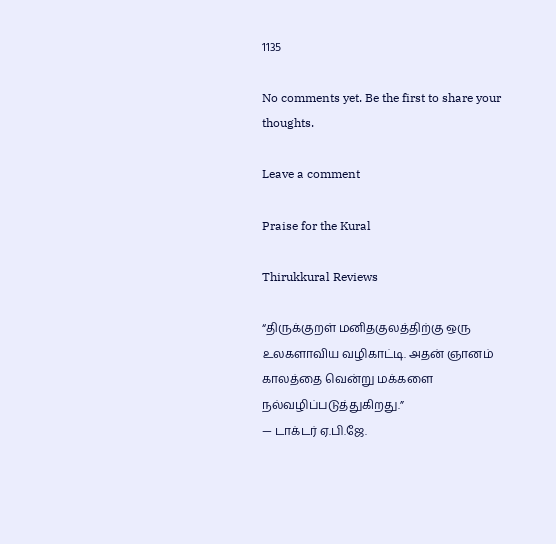1135

No comments yet. Be the first to share your thoughts.

Leave a comment

Praise for the Kural

Thirukkural Reviews

“திருக்குறள் மனிதகுலத்திற்கு ஒரு உலகளாவிய வழிகாட்டி. அதன் ஞானம் காலத்தை வென்று மக்களை நல்வழிப்படுத்துகிறது.”
— டாக்டர் ஏ.பி.ஜே.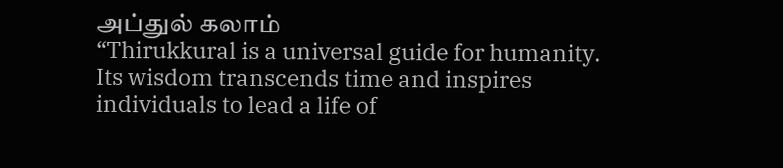அப்துல் கலாம்
“Thirukkural is a universal guide for humanity. Its wisdom transcends time and inspires individuals to lead a life of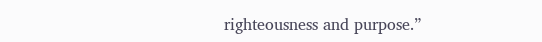righteousness and purpose.”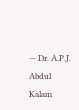— Dr. A.P.J. Abdul Kalam